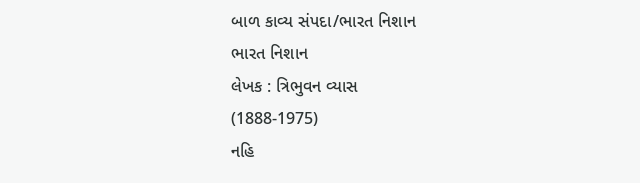બાળ કાવ્ય સંપદા/ભારત નિશાન
ભારત નિશાન
લેખક : ત્રિભુવન વ્યાસ
(1888-1975)
નહિ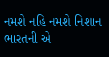નમશે નહિ નમશે નિશાન
ભારતની એ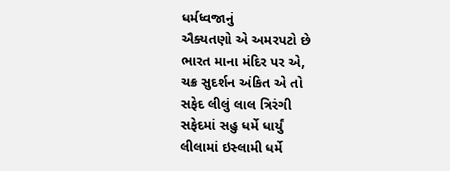ધર્મધ્વજાનું
ઐક્યતણો એ અમરપટો છે
ભારત માના મંદિર પર એ,
ચક્ર સુદર્શન અંકિત એ તો
સફેદ લીલું લાલ ત્રિરંગી
સફેદમાં સહુ ધર્મે ધાર્યું
લીલામાં ઇસ્લામી ધર્મે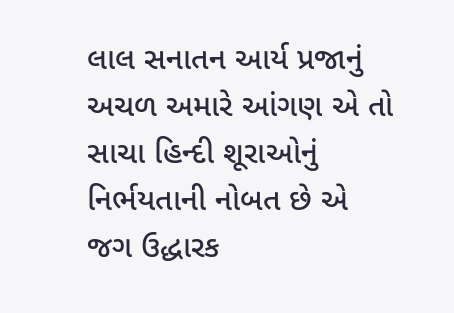લાલ સનાતન આર્ય પ્રજાનું
અચળ અમારે આંગણ એ તો
સાચા હિન્દી શૂરાઓનું
નિર્ભયતાની નોબત છે એ
જગ ઉદ્ધારક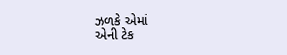ઝળકે એમાં
એની ટેક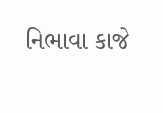નિભાવા કાજે